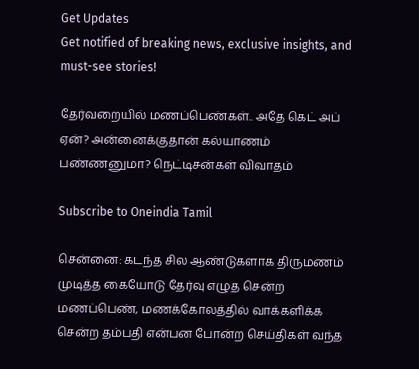Get Updates
Get notified of breaking news, exclusive insights, and must-see stories!

தேர்வறையில் மணப்பெண்கள்.. அதே கெட் அப் ஏன்? அன்னைக்குதான் கல்யாணம் பண்ணனுமா? நெட்டிசன்கள் விவாதம்

Subscribe to Oneindia Tamil

சென்னை: கடந்த சில ஆண்டுகளாக திருமணம் முடித்த கையோடு தேர்வு எழுத சென்ற மணப்பெண், மணக்கோலத்தில் வாக்களிக்க சென்ற தம்பதி என்பன போன்ற செய்திகள் வந்த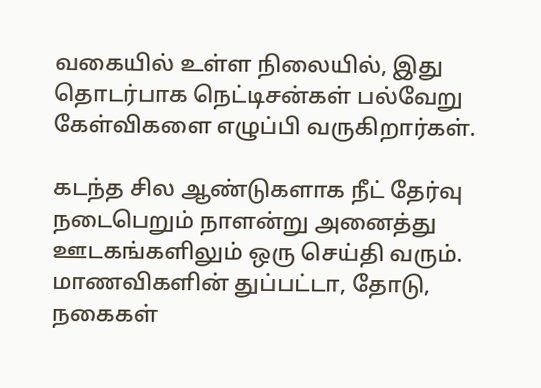வகையில் உள்ள நிலையில், இது தொடர்பாக நெட்டிசன்கள் பல்வேறு கேள்விகளை எழுப்பி வருகிறார்கள்.

கடந்த சில ஆண்டுகளாக நீட் தேர்வு நடைபெறும் நாளன்று அனைத்து ஊடகங்களிலும் ஒரு செய்தி வரும். மாணவிகளின் துப்பட்டா, தோடு, நகைகள்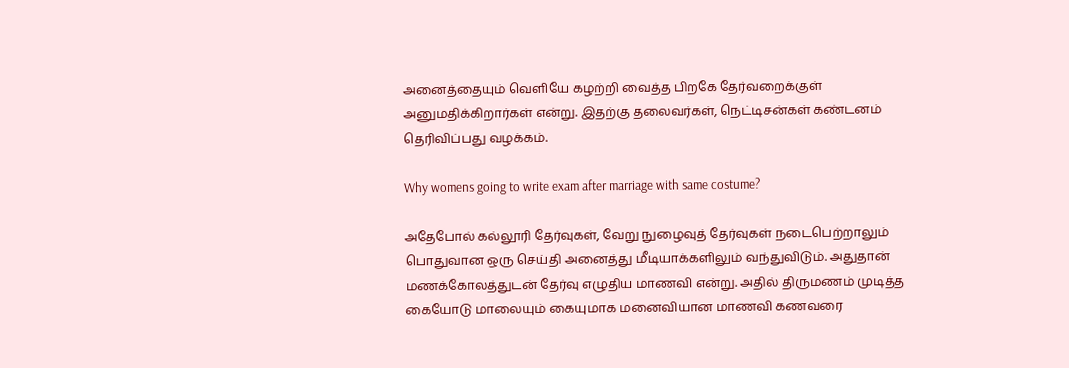அனைத்தையும் வெளியே கழற்றி வைத்த பிறகே தேர்வறைக்குள் அனுமதிக்கிறார்கள் என்று. இதற்கு தலைவர்கள், நெட்டிசன்கள் கண்டனம் தெரிவிப்பது வழக்கம்.

Why womens going to write exam after marriage with same costume?

அதேபோல் கல்லூரி தேர்வுகள், வேறு நுழைவுத் தேர்வுகள் நடைபெற்றாலும் பொதுவான ஒரு செய்தி அனைத்து மீடியாக்களிலும் வந்துவிடும். அதுதான் மணக்கோலத்துடன் தேர்வு எழுதிய மாணவி என்று. அதில் திருமணம் முடித்த கையோடு மாலையும் கையுமாக மனைவியான மாணவி கணவரை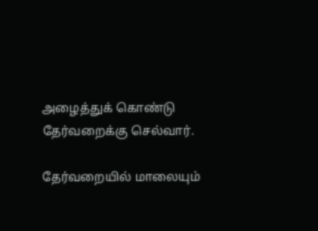அழைத்துக் கொண்டு தேர்வறைக்கு செல்வார்.

தேர்வறையில் மாலையும்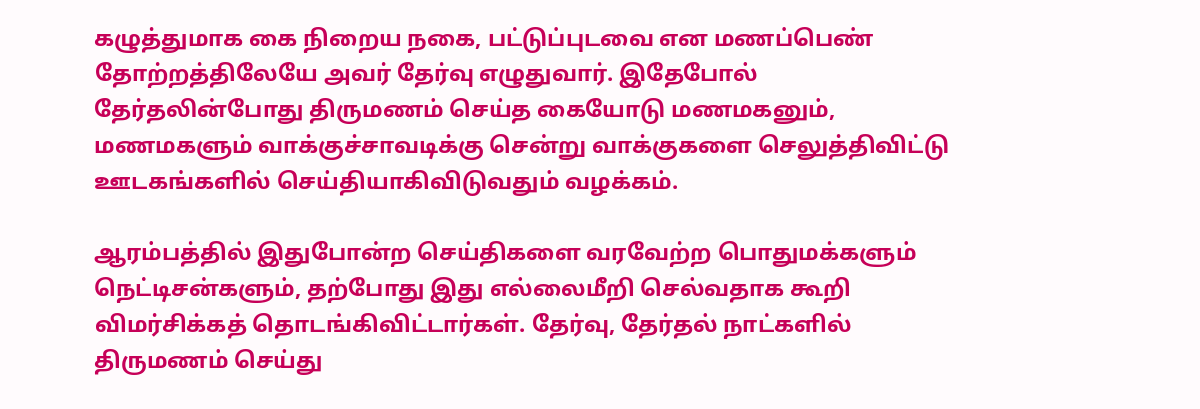கழுத்துமாக கை நிறைய நகை, பட்டுப்புடவை என மணப்பெண் தோற்றத்திலேயே அவர் தேர்வு எழுதுவார். இதேபோல் தேர்தலின்போது திருமணம் செய்த கையோடு மணமகனும், மணமகளும் வாக்குச்சாவடிக்கு சென்று வாக்குகளை செலுத்திவிட்டு ஊடகங்களில் செய்தியாகிவிடுவதும் வழக்கம்.

ஆரம்பத்தில் இதுபோன்ற செய்திகளை வரவேற்ற பொதுமக்களும் நெட்டிசன்களும், தற்போது இது எல்லைமீறி செல்வதாக கூறி விமர்சிக்கத் தொடங்கிவிட்டார்கள். தேர்வு, தேர்தல் நாட்களில் திருமணம் செய்து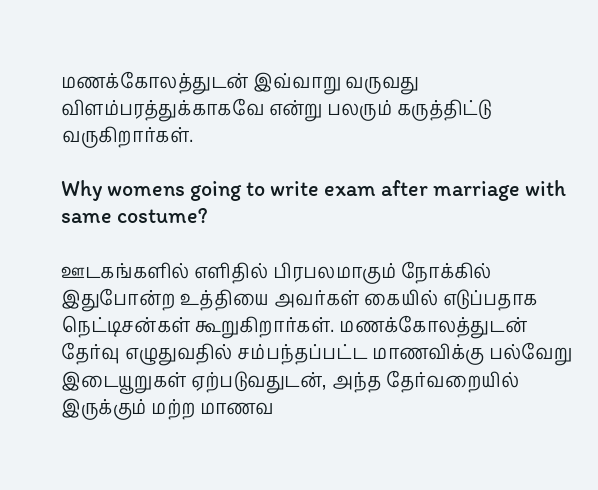மணக்கோலத்துடன் இவ்வாறு வருவது விளம்பரத்துக்காகவே என்று பலரும் கருத்திட்டு வருகிறார்கள்.

Why womens going to write exam after marriage with same costume?

ஊடகங்களில் எளிதில் பிரபலமாகும் நோக்கில் இதுபோன்ற உத்தியை அவர்கள் கையில் எடுப்பதாக நெட்டிசன்கள் கூறுகிறார்கள். மணக்கோலத்துடன் தேர்வு எழுதுவதில் சம்பந்தப்பட்ட மாணவிக்கு பல்வேறு இடையூறுகள் ஏற்படுவதுடன், அந்த தேர்வறையில் இருக்கும் மற்ற மாணவ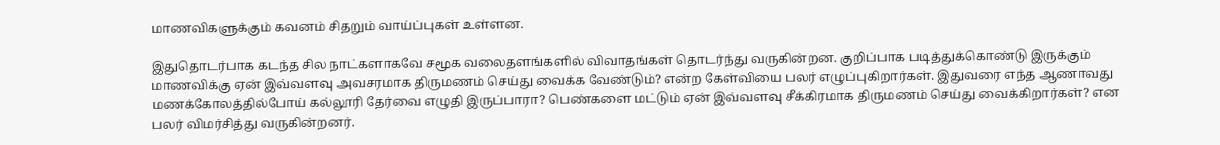மாணவிகளுக்கும் கவனம் சிதறும் வாய்ப்புகள் உள்ளன.

இதுதொடர்பாக கடந்த சில நாட்களாகவே சமூக வலைதளங்களில் விவாதங்கள் தொடர்ந்து வருகின்றன. குறிப்பாக படித்துக்கொண்டு இருக்கும் மாணவிக்கு ஏன் இவ்வளவு அவசரமாக திருமணம் செய்து வைக்க வேண்டும்? என்ற கேள்வியை பலர் எழுப்புகிறார்கள். இதுவரை எந்த ஆணாவது மணக்கோலத்தில்போய் கல்லூரி தேர்வை எழுதி இருப்பாரா? பெண்களை மட்டும் ஏன் இவ்வளவு சீக்கிரமாக திருமணம் செய்து வைக்கிறார்கள்? என பலர் விமர்சித்து வருகின்றனர்.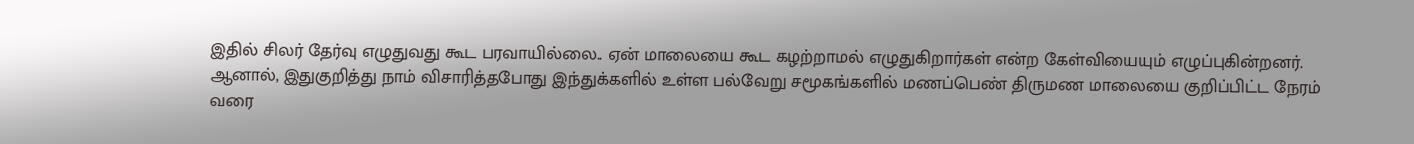இதில் சிலர் தேர்வு எழுதுவது கூட பரவாயில்லை.. ஏன் மாலையை கூட கழற்றாமல் எழுதுகிறார்கள் என்ற கேள்வியையும் எழுப்புகின்றனர். ஆனால், இதுகுறித்து நாம் விசாரித்தபோது இந்துக்களில் உள்ள பல்வேறு சமூகங்களில் மணப்பெண் திருமண மாலையை குறிப்பிட்ட நேரம் வரை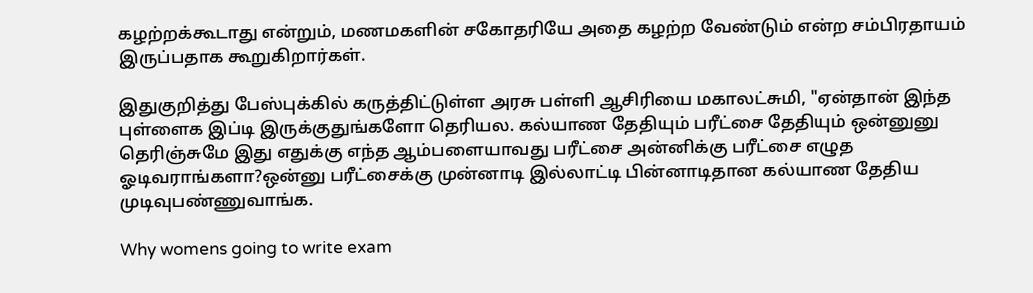கழற்றக்கூடாது என்றும், மணமகளின் சகோதரியே அதை கழற்ற வேண்டும் என்ற சம்பிரதாயம் இருப்பதாக கூறுகிறார்கள்.

இதுகுறித்து பேஸ்புக்கில் கருத்திட்டுள்ள அரசு பள்ளி ஆசிரியை மகாலட்சுமி, "ஏன்தான் இந்த புள்ளைக இப்டி இருக்குதுங்களோ தெரியல. கல்யாண தேதியும் பரீட்சை தேதியும் ஒன்னுனு தெரிஞ்சுமே இது எதுக்கு எந்த ஆம்பளையாவது பரீட்சை அன்னிக்கு பரீட்சை எழுத ஓடிவராங்களா?ஒன்னு பரீட்சைக்கு முன்னாடி இல்லாட்டி பின்னாடிதான கல்யாண தேதிய முடிவுபண்ணுவாங்க.

Why womens going to write exam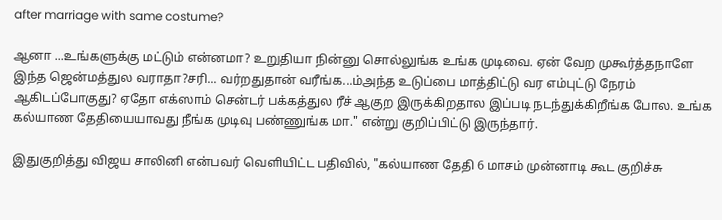after marriage with same costume?

ஆனா ...உங்களுக்கு மட்டும் என்னமா? உறுதியா நின்னு சொல்லுங்க உங்க முடிவை. ஏன் வேற முகூர்த்தநாளே இந்த ஜென்மத்துல வராதா?சரி... வர்றதுதான் வரீங்க...ம்அந்த உடுப்பை மாத்திட்டு வர எம்புட்டு நேரம் ஆகிடப்போகுது? ஏதோ எக்ஸாம் சென்டர் பக்கத்துல ரீச் ஆகுற இருக்கிறதால இப்படி நடந்துக்கிறீங்க போல. உங்க கல்யாண தேதியையாவது நீங்க முடிவு பண்ணுங்க மா." என்று குறிப்பிட்டு இருந்தார்.

இதுகுறித்து விஜய சாலினி என்பவர் வெளியிட்ட பதிவில், "கல்யாண தேதி 6 மாசம் முன்னாடி கூட குறிச்சு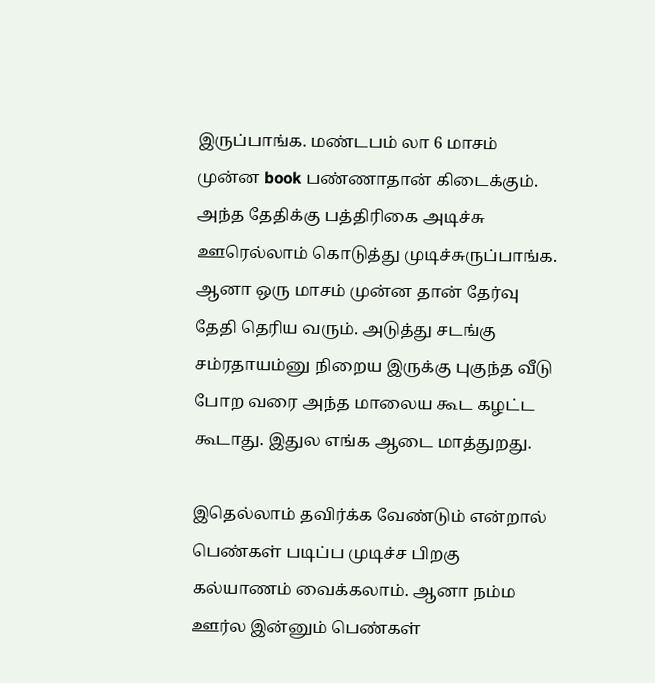இருப்பாங்க. மண்டபம் லா 6 மாசம் முன்ன book பண்ணாதான் கிடைக்கும். அந்த தேதிக்கு பத்திரிகை அடிச்சு ஊரெல்லாம் கொடுத்து முடிச்சுருப்பாங்க. ஆனா ஒரு மாசம் முன்ன தான் தேர்வு தேதி தெரிய வரும். அடுத்து சடங்கு சம்ரதாயம்னு நிறைய இருக்கு புகுந்த வீடு போற வரை அந்த மாலைய கூட கழட்ட கூடாது. இதுல எங்க ஆடை மாத்துறது.

இதெல்லாம் தவிர்க்க வேண்டும் என்றால் பெண்கள் படிப்ப முடிச்ச பிறகு கல்யாணம் வைக்கலாம். ஆனா நம்ம ஊர்ல இன்னும் பெண்கள்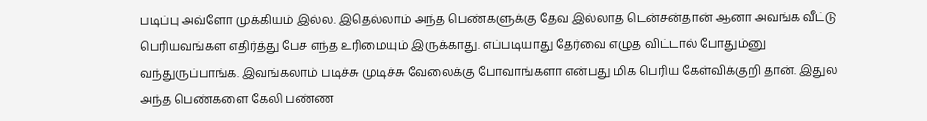படிப்பு அவ்ளோ முக்கியம் இல்ல. இதெல்லாம் அந்த பெண்களுக்கு தேவ இல்லாத டென்சன்தான் ஆனா அவங்க வீட்டு பெரியவங்கள எதிர்த்து பேச எந்த உரிமையும் இருக்காது. எப்படியாது தேர்வை எழுத விட்டால் போதும்னு வந்துருப்பாங்க. இவங்கலாம் படிச்சு முடிச்சு வேலைக்கு போவாங்களா என்பது மிக பெரிய கேள்விக்குறி தான். இதுல அந்த பெண்களை கேலி பண்ண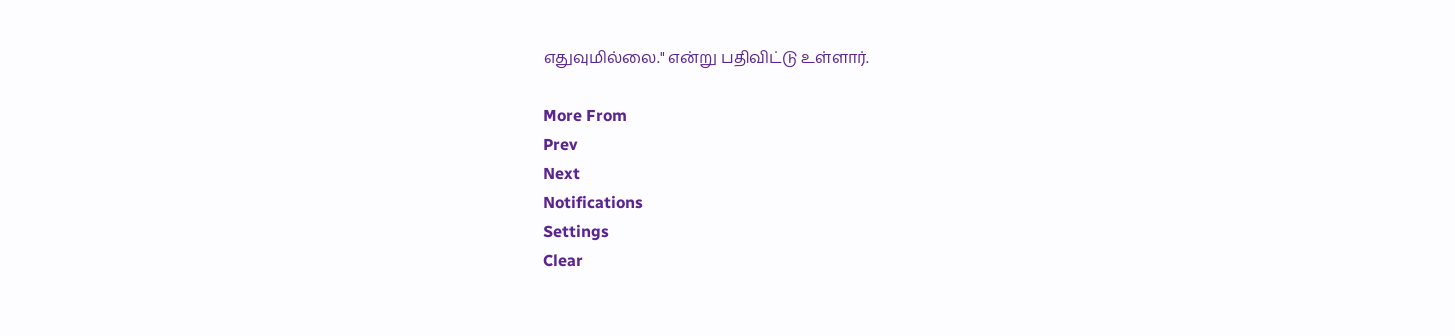எதுவுமில்லை." என்று பதிவிட்டு உள்ளார்.

More From
Prev
Next
Notifications
Settings
Clear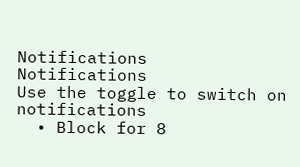Notifications
Notifications
Use the toggle to switch on notifications
  • Block for 8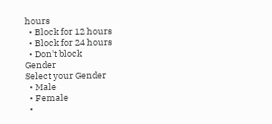hours
  • Block for 12 hours
  • Block for 24 hours
  • Don't block
Gender
Select your Gender
  • Male
  • Female
  •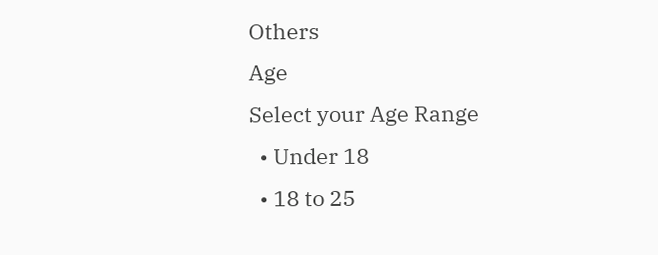Others
Age
Select your Age Range
  • Under 18
  • 18 to 25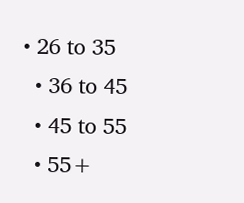• 26 to 35
  • 36 to 45
  • 45 to 55
  • 55+